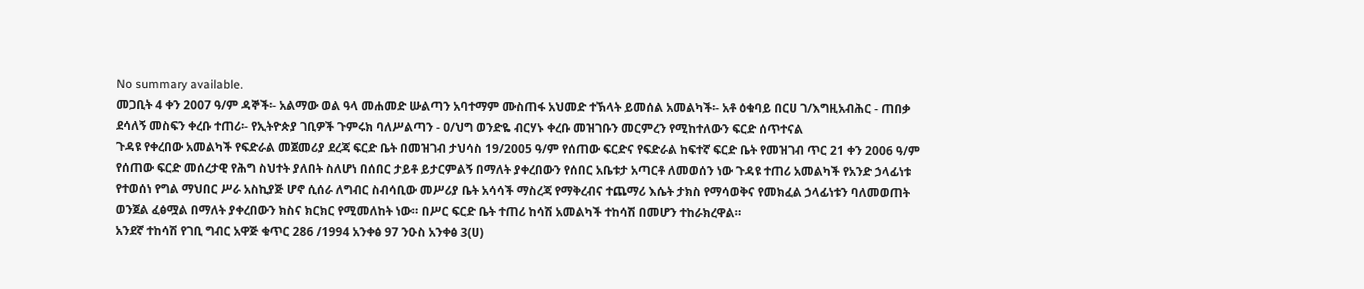No summary available.
መጋቢት 4 ቀን 2007 ዓ/ም ዳኞች፡- አልማው ወል ዓላ መሐመድ ሡልጣን አባተማም ሙስጠፋ አህመድ ተኽላት ይመሰል አመልካች፡- አቶ ዕቁባይ በርሀ ገ/እግዚአብሕር - ጠበቃ ደሳለኝ መስፍን ቀረቡ ተጠሪ፡- የኢትዮጵያ ገቢዎች ጉምሩክ ባለሥልጣን - ዐ/ህግ ወንድዬ ብርሃኑ ቀረቡ መዝገቡን መርምረን የሚከተለውን ፍርድ ሰጥተናል
ጉዳዩ የቀረበው አመልካች የፍድራል መጀመሪያ ደረጃ ፍርድ ቤት በመዝገብ ታህሳስ 19/2005 ዓ/ም የሰጠው ፍርድና የፍድራል ከፍተኛ ፍርድ ቤት የመዝገብ ጥር 21 ቀን 2006 ዓ/ም የሰጠው ፍርድ መሰረታዊ የሕግ ስህተት ያለበት ስለሆነ በሰበር ታይቶ ይታርምልኝ በማለት ያቀረበውን የሰበር አቤቱታ አጣርቶ ለመወሰን ነው ጉዳዩ ተጠሪ አመልካች የአንድ ኃላፊነቱ የተወሰነ የግል ማህበር ሥራ አስኪያጅ ሆኖ ሲሰራ ለግብር ስብሳቢው መሥሪያ ቤት አሳሳች ማስረጃ የማቅረብና ተጨማሪ እሴት ታክስ የማሳወቅና የመክፈል ኃላፊነቱን ባለመወጠት ወንጀል ፈፅሟል በማለት ያቀረበውን ክስና ክርክር የሚመለከት ነው። በሥር ፍርድ ቤት ተጠሪ ከሳሽ አመልካች ተከሳሽ በመሆን ተከራክረዋል።
አንደኛ ተከሳሽ የገቢ ግብር አዋጅ ቁጥር 286 /1994 አንቀፅ 97 ንዑስ አንቀፅ 3(ሀ)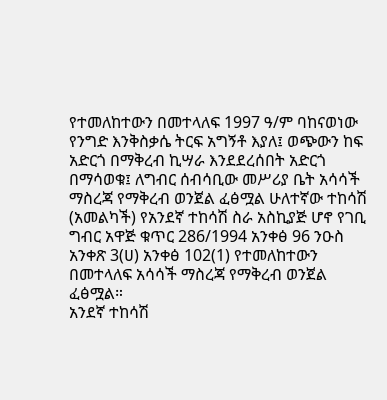የተመለከተውን በመተላለፍ 1997 ዓ/ም ባከናወነው የንግድ እንቅስቃሴ ትርፍ አግኝቶ እያለ፤ ወጭውን ከፍ አድርጎ በማቅረብ ኪሣራ እንደደረሰበት አድርጎ በማሳወቁ፤ ለግብር ሰብሳቢው መሥሪያ ቤት አሳሳች ማስረጃ የማቅረብ ወንጀል ፈፅሟል ሁለተኛው ተከሳሽ (አመልካች) የአንደኛ ተከሳሽ ስራ አስኪያጅ ሆኖ የገቢ ግብር አዋጅ ቁጥር 286/1994 አንቀፅ 96 ንዑስ አንቀጽ 3(ሀ) አንቀፅ 102(1) የተመለከተውን በመተላለፍ አሳሳች ማስረጃ የማቅረብ ወንጀል ፈፅሟል።
አንደኛ ተከሳሽ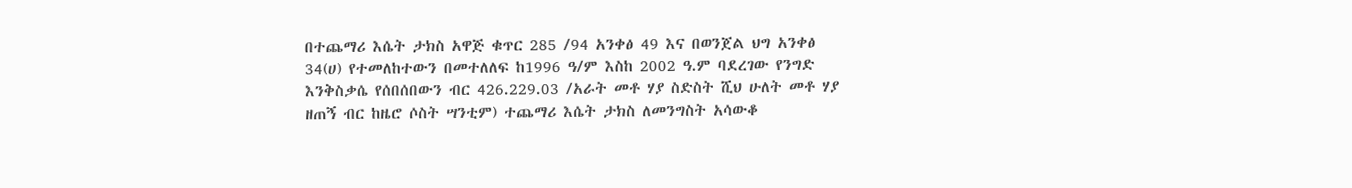በተጨማሪ እሴት ታክስ አዋጅ ቁጥር 285 /94 አንቀፅ 49 እና በወንጀል ህግ አንቀፅ 34(ሀ) የተመለከተውን በመተለለፍ ከ1996 ዓ/ም እስከ 2002 ዓ.ም ባደረገው የንግድ እንቅስቃሴ የሰበሰበውን ብር 426.229.03 /አራት መቶ ሃያ ስድስት ሺህ ሁለት መቶ ሃያ ዘጠኝ ብር ከዜሮ ሶስት ሣንቲም) ተጨማሪ እሴት ታክስ ለመንግስት አሳውቆ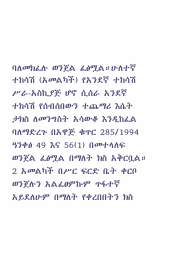ባለመክፈሉ ወንጀል ፈፅሟል።ሁለተኛ ተከሳሽ (አመልካች) የአንደኛ ተከሳሽ ሥራ-አስኪያጅ ሆኖ ሲሰራ አንደኛ ተከሳሽ የሰብሰበውን ተጨማሪ እሴት ታክስ ለመንግስት አሳውቆ እንዲከፈል ባለማድረጉ በአዋጅ ቁጥር 285/1994 ዓንቀፅ 49 እና 56(1) በመተላለፍ ወንጀል ፈፅሟል በማለት ክስ አቅርቧል።
2 አመልካች በሥር ፍርድ ቤት ቀርቦ ወንጀሉን አልፈፀምኩም ጥፋተኛ አይደለሁም በማለት የቀረበበትን ክስ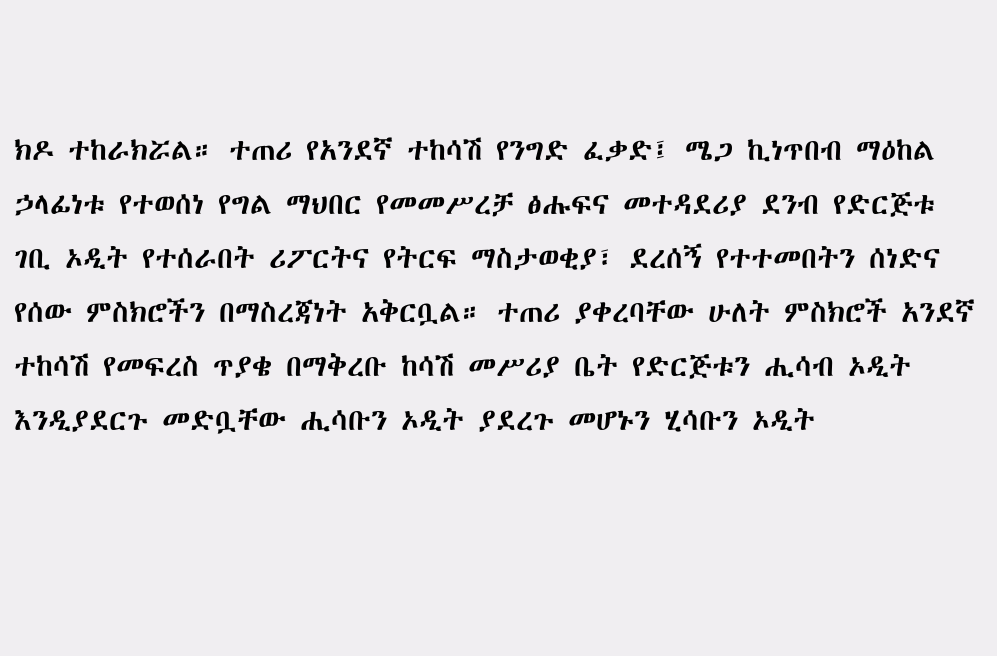ክዶ ተከራክሯል። ተጠሪ የአንደኛ ተከሳሽ የንግድ ፈቃድ፤ ሜጋ ኪነጥበብ ማዕከል ኃላፊነቱ የተወሰነ የግል ማህበር የመመሥረቻ ፅሑፍና መተዳደሪያ ደንብ የድርጅቱ ገቢ ኦዲት የተሰራበት ሪፖርትና የትርፍ ማስታወቂያ፣ ደረሰኝ የተተመበትን ሰነድና የሰው ምስክሮችን በማስረጃነት አቅርቧል። ተጠሪ ያቀረባቸው ሁለት ምስክሮች አንደኛ ተከሳሽ የመፍረስ ጥያቄ በማቅረቡ ከሳሽ መሥሪያ ቤት የድርጅቱን ሒሳብ ኦዲት እንዲያደርጉ መድቧቸው ሒሳቡን ኦዲት ያደረጉ መሆኑን ሂሳቡን ኦዲት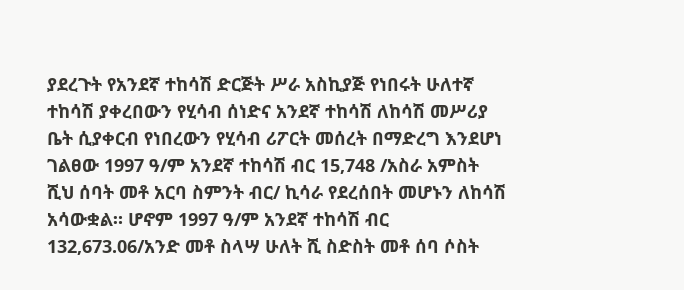ያደረጉት የአንደኛ ተከሳሽ ድርጅት ሥራ አስኪያጅ የነበሩት ሁለተኛ ተከሳሽ ያቀረበውን የሂሳብ ሰነድና አንደኛ ተከሳሽ ለከሳሽ መሥሪያ ቤት ሲያቀርብ የነበረውን የሂሳብ ሪፖርት መሰረት በማድረግ እንደሆነ ገልፀው 1997 ዓ/ም አንደኛ ተከሳሽ ብር 15,748 /አስራ አምስት ሺህ ሰባት መቶ አርባ ስምንት ብር/ ኪሳራ የደረሰበት መሆኑን ለከሳሽ አሳውቋል። ሆኖም 1997 ዓ/ም አንደኛ ተከሳሽ ብር 132,673.06/አንድ መቶ ስላሣ ሁለት ሺ ስድስት መቶ ሰባ ሶስት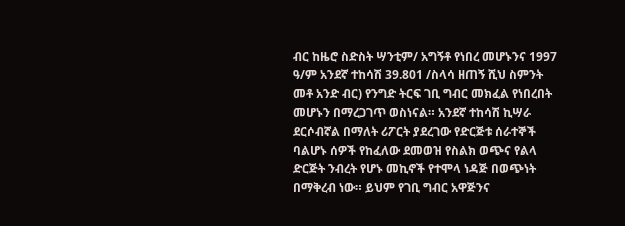ብር ከዜሮ ስድስት ሣንቲም/ አግኝቶ የነበረ መሆኑንና 1997 ዓ/ም አንደኛ ተከሳሽ 39.801 /ስላሳ ዘጠኝ ሺህ ስምንት መቶ አንድ ብር) የንግድ ትርፍ ገቢ ግብር መክፈል የነበረበት መሆኑን በማረጋገጥ ወስነናል። አንደኛ ተከሳሽ ኪሣራ ደርሶብኛል በማለት ሪፖርት ያደረገው የድርጅቱ ሰራተኞች ባልሆኑ ሰዎች የከፈለው ደመወዝ የስልክ ወጭና የልላ ድርጅት ንብረት የሆኑ መኪኖች የተሞላ ነዳጅ በወጭነት በማቅረብ ነው። ይህም የገቢ ግብር አዋጅንና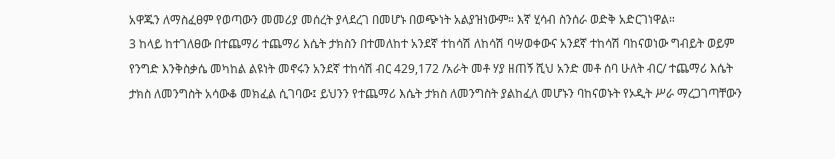አዋጁን ለማስፈፀም የወጣውን መመሪያ መሰረት ያላደረገ በመሆኑ በወጭነት አልያዝነውም። እኛ ሂሳብ ስንሰራ ወድቅ አድርገነዋል።
3 ከላይ ከተገለፀው በተጨማሪ ተጨማሪ እሴት ታክስን በተመለከተ አንደኛ ተከሳሽ ለከሳሽ ባሣወቀውና አንደኛ ተከሳሽ ባከናወነው ግብይት ወይም የንግድ እንቅስቃሴ መካከል ልዩነት መኖሩን አንደኛ ተከሳሽ ብር 429,172 /አራት መቶ ሃያ ዘጠኝ ሺህ አንድ መቶ ሰባ ሁለት ብር/ ተጨማሪ እሴት ታክስ ለመንግስት አሳውቆ መክፈል ሲገባው፤ ይህንን የተጨማሪ እሴት ታክስ ለመንግስት ያልከፈለ መሆኑን ባከናወኑት የኦዲት ሥራ ማረጋገጣቸውን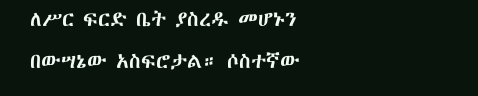ለሥር ፍርድ ቤት ያስረዱ መሆኑን በውሣኔው አስፍሮታል። ሶስተኛው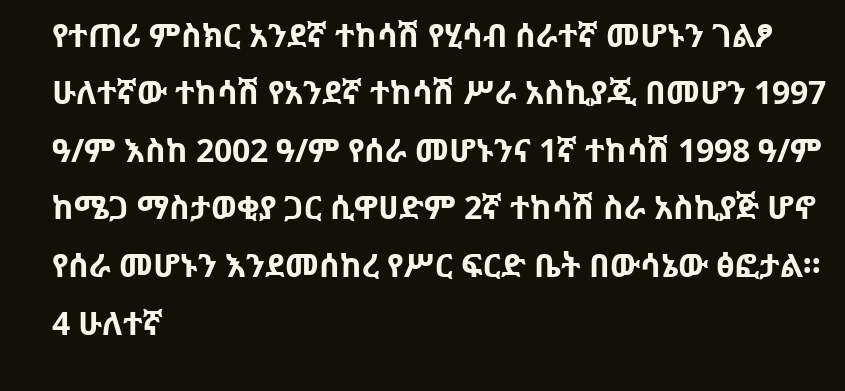የተጠሪ ምስክር አንደኛ ተከሳሽ የሂሳብ ሰራተኛ መሆኑን ገልፆ ሁለተኛው ተከሳሽ የአንደኛ ተከሳሽ ሥራ አስኪያጂ በመሆን 1997 ዓ/ም እስከ 2002 ዓ/ም የሰራ መሆኑንና 1ኛ ተከሳሽ 1998 ዓ/ም ከሜጋ ማስታወቂያ ጋር ሲዋሀድም 2ኛ ተከሳሽ ስራ አስኪያጅ ሆኖ የሰራ መሆኑን እንደመሰከረ የሥር ፍርድ ቤት በውሳኔው ፅፎታል።
4 ሁለተኛ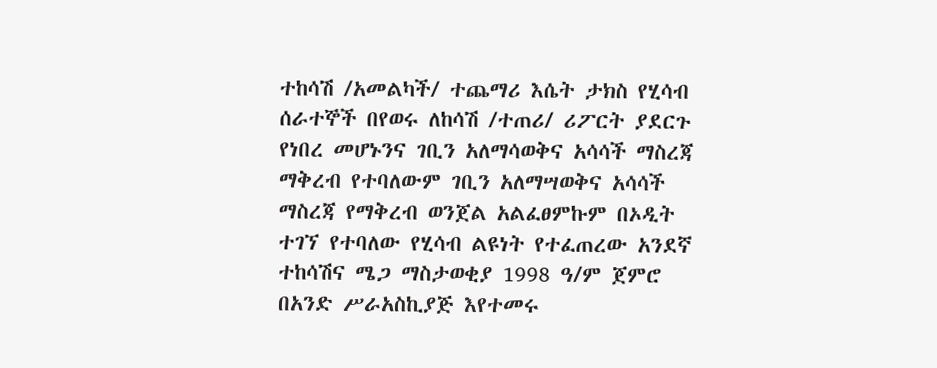ተከሳሽ /አመልካች/ ተጨማሪ እሴት ታክስ የሂሳብ ሰራተኞች በየወሩ ለከሳሽ /ተጠሪ/ ሪፖርት ያደርጉ የነበረ መሆኑንና ገቢን አለማሳወቅና አሳሳች ማስረጃ ማቅረብ የተባለውም ገቢን አለማሣወቅና አሳሳች ማስረጃ የማቅረብ ወንጀል አልፈፀምኩም በኦዲት ተገኘ የተባለው የሂሳብ ልዩነት የተፈጠረው አንደኛ ተከሳሽና ሜጋ ማስታወቂያ 1998 ዓ/ም ጀምሮ በአንድ ሥራአስኪያጅ እየተመሩ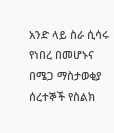አንድ ላይ ስራ ሲሳሩ የነበረ በመሆኑና በሜጋ ማስታወቂያ ሰረተኞች የስልክ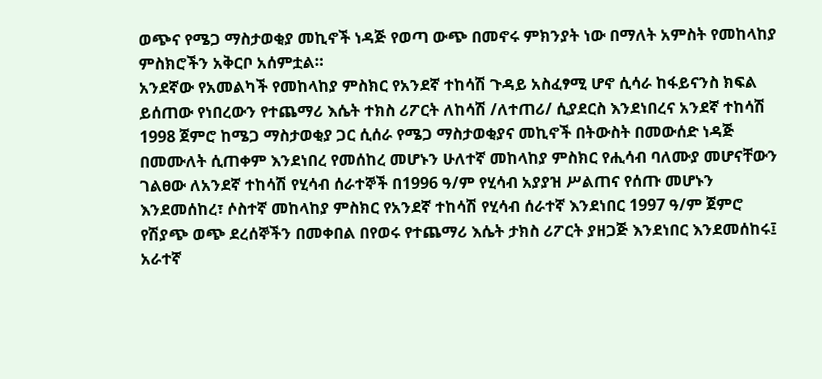ወጭና የሜጋ ማስታወቂያ መኪኖች ነዳጅ የወጣ ውጭ በመኖሩ ምክንያት ነው በማለት አምስት የመከላከያ ምስክሮችን አቅርቦ አሰምቷል።
አንደኛው የአመልካች የመከላከያ ምስክር የአንደኛ ተከሳሽ ጉዳይ አስፈፃሚ ሆኖ ሲሳራ ከፋይናንስ ክፍል ይሰጠው የነበረውን የተጨማሪ እሴት ተክስ ሪፖርት ለከሳሽ /ለተጠሪ/ ሲያደርስ እንደነበረና አንደኛ ተከሳሽ 1998 ጀምሮ ከሜጋ ማስታወቂያ ጋር ሲሰራ የሜጋ ማስታወቂያና መኪኖች በትውስት በመውሰድ ነዳጅ በመሙለት ሲጠቀም እንደነበረ የመሰከረ መሆኑን ሁለተኛ መከላከያ ምስክር የሒሳብ ባለሙያ መሆናቸውን ገልፀው ለአንደኛ ተከሳሽ የሂሳብ ሰራተኞች በ1996 ዓ/ም የሂሳብ አያያዝ ሥልጠና የሰጡ መሆኑን እንደመሰከረ፣ ሶስተኛ መከላከያ ምስክር የአንደኛ ተከሳሽ የሂሳብ ሰራተኛ እንደነበር 1997 ዓ/ም ጀምሮ የሽያጭ ወጭ ደረሰኞችን በመቀበል በየወሩ የተጨማሪ እሴት ታክስ ሪፖርት ያዘጋጅ እንደነበር እንደመሰከሩ፤ አራተኛ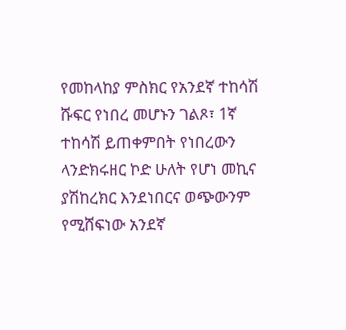የመከላከያ ምስክር የአንደኛ ተከሳሽ ሹፍር የነበረ መሆኑን ገልጾ፣ 1ኛ ተከሳሽ ይጠቀምበት የነበረውን ላንድክሩዘር ኮድ ሁለት የሆነ መኪና ያሽከረክር እንደነበርና ወጭውንም የሚሸፍነው አንደኛ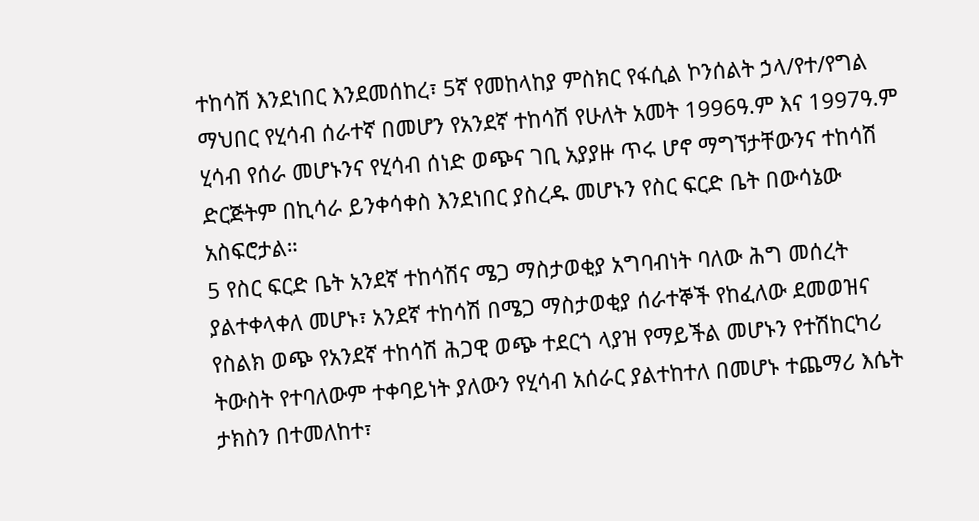ተከሳሽ እንደነበር እንደመሰከረ፣ 5ኛ የመከላከያ ምስክር የፋሲል ኮንሰልት ኃላ/የተ/የግል ማህበር የሂሳብ ሰራተኛ በመሆን የአንደኛ ተከሳሽ የሁለት አመት 1996ዓ.ም እና 1997ዓ.ም ሂሳብ የሰራ መሆኑንና የሂሳብ ሰነድ ወጭና ገቢ አያያዙ ጥሩ ሆኖ ማግኘታቸውንና ተከሳሽ ድርጅትም በኪሳራ ይንቀሳቀስ እንደነበር ያስረዱ መሆኑን የስር ፍርድ ቤት በውሳኔው አስፍሮታል።
5 የስር ፍርድ ቤት አንደኛ ተከሳሽና ሜጋ ማስታወቂያ አግባብነት ባለው ሕግ መሰረት ያልተቀላቀለ መሆኑ፣ አንደኛ ተከሳሽ በሜጋ ማስታወቂያ ሰራተኞች የከፈለው ደመወዝና የስልክ ወጭ የአንደኛ ተከሳሽ ሕጋዊ ወጭ ተደርጎ ላያዝ የማይችል መሆኑን የተሽከርካሪ ትውስት የተባለውም ተቀባይነት ያለውን የሂሳብ አሰራር ያልተከተለ በመሆኑ ተጨማሪ እሴት ታክስን በተመለከተ፣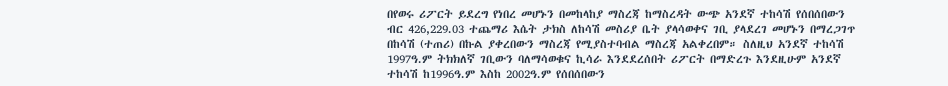በየወሩ ሪፖርት ይደረግ የነበረ መሆኑን በመከላከያ ማስረጃ ከማስረዳት ውጭ አንደኛ ተከሳሽ የሰበሰበውን ብር 426,229.03 ተጨማሪ እሴት ታክስ ለከሳሽ መስሪያ ቤት ያላሳወቀና ገቢ ያላደረገ መሆኑን በማረጋገጥ በከሳሽ (ተጠሪ) በኩል ያቀረበውን ማስረጃ የሚያስተባብል ማስረጃ አልቀረበም። ስለዚህ አንደኛ ተከሳሽ 1997ዓ.ም ትክክለኛ ገቢውን ባለማሳወቁና ኪሳራ እንደደረሰበት ሪፖርት በማድረጉ እንደዚሁም አንደኛ ተከሳሽ ከ1996ዓ.ም እስከ 2002ዓ.ም የሰበሰበውን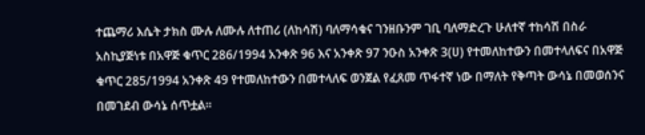ተጨማሪ እሴት ታክስ ሙሉ ለሙሉ ለተጠሪ (ለከሳሽ) ባለማሳቁና ገንዘቡንም ገቢ ባለማድረጉ ሁለተኛ ተከሳሽ በስራ አስኪያጅነቱ በአዋጅ ቁጥር 286/1994 አንቀጽ 96 እና አንቀጽ 97 ንዑስ አንቀጽ 3(ሀ) የተመለከተውን በመተላለፍና በአዋጅ ቁጥር 285/1994 አንቀጽ 49 የተመለከተውን በመተላለፍ ወንጀል የፈጸመ ጥፋተኛ ነው በማለት የቅጣት ውሳኔ በመወሰንና በመገደብ ውሳኔ ሰጥቷል።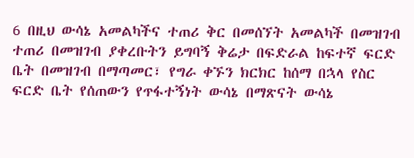6 በዚህ ውሳኔ አመልካችና ተጠሪ ቅር በመሰኘት አመልካች በመዝገብ ተጠሪ በመዝገብ ያቀረቡትን ይግባኝ ቅሬታ በፍድራል ከፍተኛ ፍርድ ቤት በመዝገብ በማጣመር፣ የግራ ቀኙን ክርክር ከሰማ በኋላ የስር ፍርድ ቤት የሰጠውን የጥፋተኝነት ውሳኔ በማጽናት ውሳኔ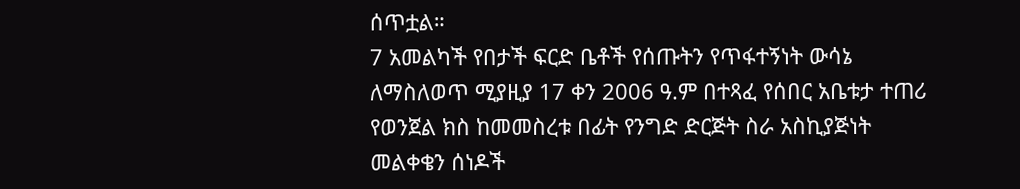ሰጥቷል።
7 አመልካች የበታች ፍርድ ቤቶች የሰጡትን የጥፋተኝነት ውሳኔ ለማስለወጥ ሚያዚያ 17 ቀን 2006 ዓ.ም በተጻፈ የሰበር አቤቱታ ተጠሪ የወንጀል ክስ ከመመስረቱ በፊት የንግድ ድርጅት ስራ አስኪያጅነት መልቀቄን ሰነዶች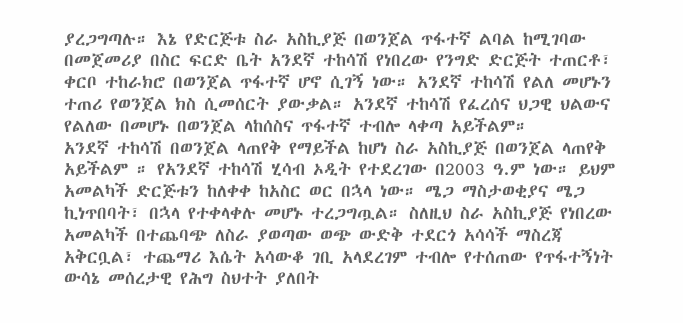ያረጋግጣሉ። እኔ የድርጅቱ ስራ አስኪያጅ በወንጀል ጥፋተኛ ልባል ከሚገባው በመጀመሪያ በስር ፍርድ ቤት አንደኛ ተከሳሽ የነበረው የንግድ ድርጅት ተጠርቶ፣ ቀርቦ ተከራክሮ በወንጀል ጥፋተኛ ሆኖ ሲገኝ ነው። አንደኛ ተከሳሽ የልለ መሆኑን ተጠሪ የወንጀል ክስ ሲመሰርት ያውቃል። አንደኛ ተከሳሽ የፈረሰና ህጋዊ ህልውና የልለው በመሆኑ በወንጀል ላከሰስና ጥፋተኛ ተብሎ ላቀጣ አይችልም።
አንደኛ ተከሳሽ በወንጀል ላጠየቅ የማይችል ከሆነ ስራ አስኪያጅ በወንጀል ላጠየቅ አይችልም ። የአንደኛ ተከሳሽ ሂሳብ ኦዲት የተደረገው በ2003 ዓ.ም ነው። ይህም አመልካች ድርጅቱን ከለቀቀ ከአስር ወር በኋላ ነው። ሜጋ ማስታወቂያና ሜጋ ኪነጥበባት፣ በኋላ የተቀላቀሉ መሆኑ ተረጋግጧል። ስለዚህ ስራ አስኪያጅ የነበረው አመልካች በተጨባጭ ለስራ ያወጣው ወጭ ውድቅ ተደርጎ አሳሳች ማስረጃ አቅርቧል፣ ተጨማሪ እሴት አሳውቆ ገቢ አላደረገም ተብሎ የተሰጠው የጥፋተኝነት ውሳኔ መሰረታዊ የሕግ ስህተት ያለበት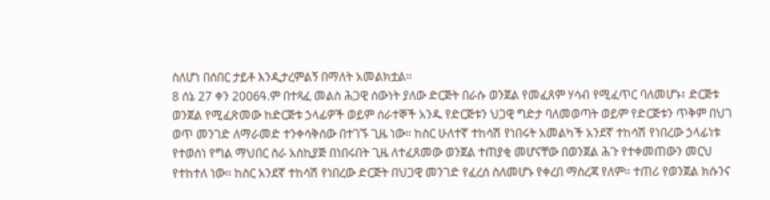ስለሆነ በሰበር ታይቶ እንዲታረምልኝ በማለት አመልክቷል።
8 ሰኔ 27 ቀን 2006ዓ.ም በተጻፈ መልስ ሕጋዊ ሰውነት ያለው ድርጅት በራሱ ወንጀል የመፈጸም ሃሳብ የሚፈጥር ባለመሆኑ፣ ድርጅቱ ወንጀል የሚፈጽመው ከድርጅቱ ኃላፊዎች ወይም ሰራተኞች አንዱ የድርጅቱን ህጋዊ ግድታ ባለመወጣት ወይም የድርጅቱን ጥቅም በህገ ወጥ መንገድ ለማራመድ ተንቀሳቅሰው በተገኙ ጊዜ ነው። ከስር ሁለተኛ ተከሳሽ የነበሩት አመልካች አንደኛ ተከሳሽ የነበረው ኃላፊነቱ የተወሰነ የግል ማህበር ስራ አስኪያጅ በነበሩበት ጊዜ ለተፈጸመው ወንጀል ተጠያቂ መሆናቸው በወንጀል ሕጉ የተቀመጠውን መርህ የተከተለ ነው። ከስር አንደኛ ተከሳሽ የነበረው ድርጅት በህጋዊ መንገድ የፈረሰ ስለመሆኑ የቀረበ ማስረጃ የለም። ተጠሪ የወንጀል ክሱንና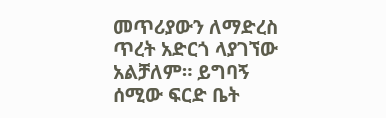መጥሪያውን ለማድረስ ጥረት አድርጎ ላያገኘው አልቻለም። ይግባኝ ሰሚው ፍርድ ቤት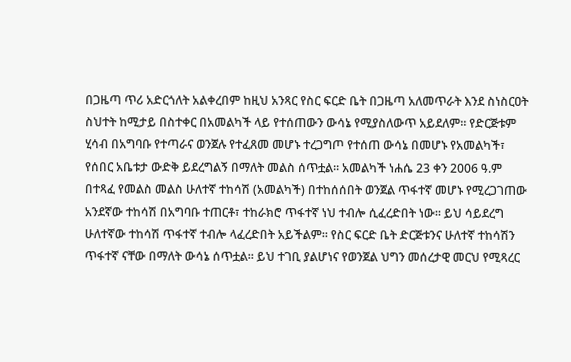በጋዜጣ ጥሪ አድርጎለት አልቀረበም ከዚህ አንጻር የስር ፍርድ ቤት በጋዜጣ አለመጥራት እንደ ስነስርዐት ስህተት ከሚታይ በስተቀር በአመልካች ላይ የተሰጠውን ውሳኔ የሚያስለውጥ አይደለም። የድርጅቱም ሂሳብ በአግባቡ የተጣራና ወንጀሉ የተፈጸመ መሆኑ ተረጋግጦ የተሰጠ ውሳኔ በመሆኑ የአመልካች፣ የሰበር አቤቱታ ውድቅ ይደረግልኝ በማለት መልስ ሰጥቷል። አመልካች ነሐሴ 23 ቀን 2006 ዓ.ም በተጻፈ የመልስ መልስ ሁለተኛ ተከሳሽ (አመልካች) በተከሰሰበት ወንጀል ጥፋተኛ መሆኑ የሚረጋገጠው አንደኛው ተከሳሽ በአግባቡ ተጠርቶ፣ ተከራክሮ ጥፋተኛ ነህ ተብሎ ሲፈረድበት ነው። ይህ ሳይደረግ ሁለተኛው ተከሳሽ ጥፋተኛ ተብሎ ላፈረድበት አይችልም። የስር ፍርድ ቤት ድርጅቱንና ሁለተኛ ተከሳሽን ጥፋተኛ ናቸው በማለት ውሳኔ ሰጥቷል። ይህ ተገቢ ያልሆነና የወንጀል ህግን መሰረታዊ መርህ የሚጻረር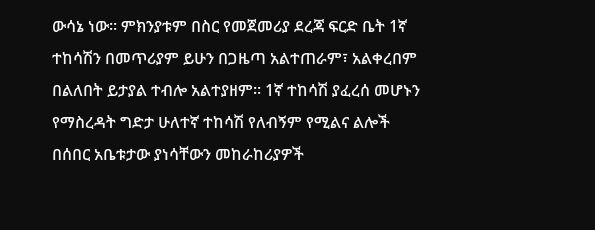ውሳኔ ነው። ምክንያቱም በስር የመጀመሪያ ደረጃ ፍርድ ቤት 1ኛ ተከሳሽን በመጥሪያም ይሁን በጋዜጣ አልተጠራም፣ አልቀረበም በልለበት ይታያል ተብሎ አልተያዘም። 1ኛ ተከሳሽ ያፈረሰ መሆኑን የማስረዳት ግድታ ሁለተኛ ተከሳሽ የለብኝም የሚልና ልሎች በሰበር አቤቱታው ያነሳቸውን መከራከሪያዎች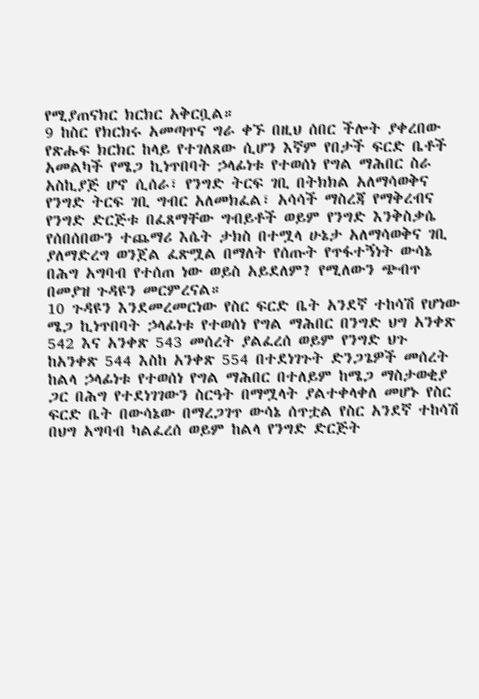የሚያጠናክር ክርክር አቅርቧል።
9 ከስር የክርክሩ አመጣጥና ግራ ቀኙ በዚህ ሰበር ችሎት ያቀረበው የጽሑፍ ክርክር ከላይ የተገለጸው ሲሆን እኛም የበታች ፍርድ ቤቶች አመልካች የሜጋ ኪነጥበባት ኃላፊነቱ የተወሰነ የግል ማሕበር ስራ አስኪያጅ ሆኖ ሲሰራ፣ የንግድ ትርፍ ገቢ በትክክል አለማሳወቅና የንግድ ትርፍ ገቢ ግብር አለመክፈል፣ አሳሳች ማስረጃ የማቅረብና የንግድ ድርጅቱ በፈጸማቸው ግብይቶች ወይም የንግድ እንቅስቃሴ የሰበሰበውን ተጨማሪ እሴት ታክስ በተሟላ ሁኔታ አለማሳወቅና ገቢ ያለማድረግ ወንጀል ፈጽሟል በማለት የሰጡት የጥፋተኝነት ውሳኔ በሕግ አግባብ የተሰጠ ነው ወይስ አይደለም? የሚለውን ጭብጥ በመያዝ ጉዳዩን መርምረናል።
10 ጉዳዩን እንደመረመርነው የስር ፍርድ ቤት አንደኛ ተከሳሽ የሆነው ሜጋ ኪነጥበባት ኃላፊነቱ የተወሰነ የግል ማሕበር በንግድ ህግ አንቀጽ 542 እና አንቀጽ 543 መሰረት ያልፈረሰ ወይም የንግድ ህጉ ከአንቀጽ 544 እስከ አንቀጽ 554 በተደነገጉት ድንጋጌዎች መሰረት ከልላ ኃላፊነቱ የተወሰነ የግል ማሕበር በተለይም ከሜጋ ማስታወቂያ ጋር በሕግ የተደነገገውን ስርዓት በማሟላት ያልተቀላቀለ መሆኑ የስር ፍርድ ቤት በውሳኔው በማረጋገጥ ውሳኔ ሰጥቷል የስር አንደኛ ተከሳሽ በህግ አግባብ ካልፈረሰ ወይም ከልላ የንግድ ድርጅት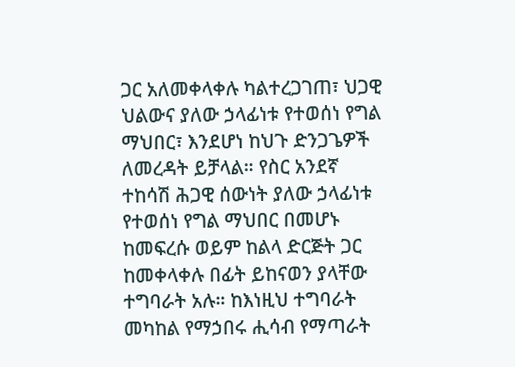ጋር አለመቀላቀሉ ካልተረጋገጠ፣ ህጋዊ ህልውና ያለው ኃላፊነቱ የተወሰነ የግል ማህበር፣ እንደሆነ ከህጉ ድንጋጌዎች ለመረዳት ይቻላል። የስር አንደኛ ተከሳሽ ሕጋዊ ሰውነት ያለው ኃላፊነቱ የተወሰነ የግል ማህበር በመሆኑ ከመፍረሱ ወይም ከልላ ድርጅት ጋር ከመቀላቀሉ በፊት ይከናወን ያላቸው ተግባራት አሉ። ከእነዚህ ተግባራት መካከል የማኃበሩ ሒሳብ የማጣራት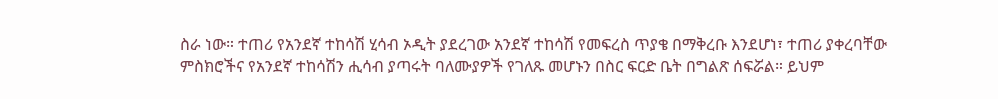ስራ ነው። ተጠሪ የአንደኛ ተከሳሽ ሂሳብ ኦዲት ያደረገው አንደኛ ተከሳሽ የመፍረስ ጥያቄ በማቅረቡ እንደሆነ፣ ተጠሪ ያቀረባቸው ምስክሮችና የአንደኛ ተከሳሽን ሒሳብ ያጣሩት ባለሙያዎች የገለጹ መሆኑን በስር ፍርድ ቤት በግልጽ ሰፍሯል። ይህም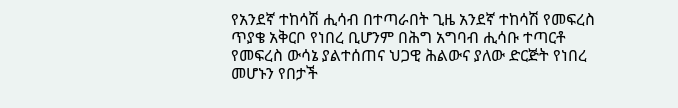የአንደኛ ተከሳሽ ሒሳብ በተጣራበት ጊዜ አንደኛ ተከሳሽ የመፍረስ ጥያቄ አቅርቦ የነበረ ቢሆንም በሕግ አግባብ ሒሳቡ ተጣርቶ የመፍረስ ውሳኔ ያልተሰጠና ህጋዊ ሕልውና ያለው ድርጅት የነበረ መሆኑን የበታች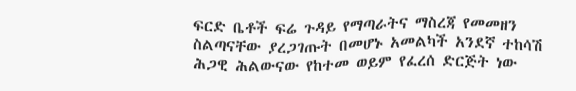ፍርድ ቤቶች ፍሬ ጉዳይ የማጣራትና ማስረጃ የመመዘን ስልጣናቸው ያረጋገጡት በመሆኑ አመልካች አንደኛ ተከሳሽ ሕጋዊ ሕልውናው የከተመ ወይም የፈረሰ ድርጅት ነው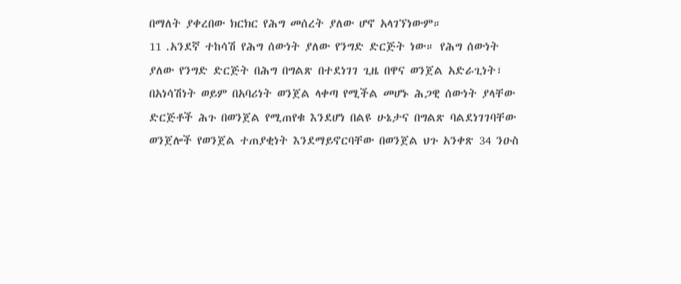በማለት ያቀረበው ክርክር የሕግ መሰረት ያለው ሆኖ አላገኘነውም።
11 .አንደኛ ተከሳሽ የሕግ ሰውነት ያለው የንግድ ድርጅት ነው። የሕግ ሰውነት ያለው የንግድ ድርጅት በሕግ በግልጽ በተደነገገ ጊዜ በዋና ወንጀል አድራጊነት፣ በአነሳሽነት ወይም በአባሪነት ወንጀል ላቀጣ የሚችል መሆኑ ሕጋዊ ሰውነት ያላቸው ድርጅቶች ሕጉ በወንጀል የሚጠየቁ እንደሆነ በልዩ ሁኔታና በግልጽ ባልደነገገባቸው ወንጀሎች የወንጀል ተጠያቂነት እንደማይኖርባቸው በወንጀል ህጉ አንቀጽ 34 ንዑስ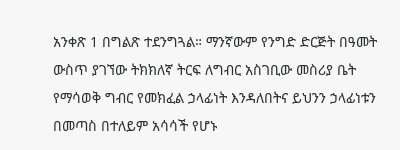አንቀጽ 1 በግልጽ ተደንግጓል። ማንኛውም የንግድ ድርጅት በዓመት ውስጥ ያገኘው ትክክለኛ ትርፍ ለግብር አስገቢው መስሪያ ቤት የማሳወቅ ግብር የመክፈል ኃላፊነት እንዳለበትና ይህንን ኃላፊነቱን በመጣስ በተለይም አሳሳች የሆኑ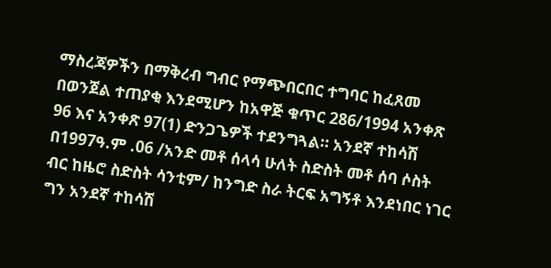ማስረጃዎችን በማቅረብ ግብር የማጭበርበር ተግባር ከፈጸመ በወንጀል ተጠያቂ እንደሚሆን ከአዋጅ ቁጥር 286/1994 አንቀጽ 96 እና አንቀጽ 97(1) ድንጋጌዎች ተደንግጓል። አንደኛ ተከሳሽ በ1997ዓ.ም .06 /አንድ መቶ ሰላሳ ሁለት ስድስት መቶ ሰባ ሶስት ብር ከዜሮ ስድስት ሳንቲም/ ከንግድ ስራ ትርፍ አግኝቶ እንደነበር ነገር ግን አንደኛ ተከሳሽ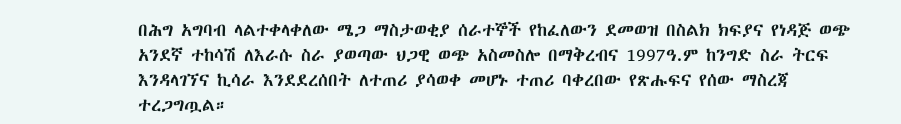በሕግ አግባብ ላልተቀላቀለው ሜጋ ማስታወቂያ ሰራተኞች የከፈለውን ደመወዝ በስልክ ክፍያና የነዳጅ ወጭ አንደኛ ተከሳሽ ለእራሱ ስራ ያወጣው ህጋዊ ወጭ አስመስሎ በማቅረብና 1997ዓ.ም ከንግድ ስራ ትርፍ እንዳላገኘና ኪሳራ እንደደረሰበት ለተጠሪ ያሳወቀ መሆኑ ተጠሪ ባቀረበው የጽሑፍና የሰው ማስረጃ ተረጋግጧል።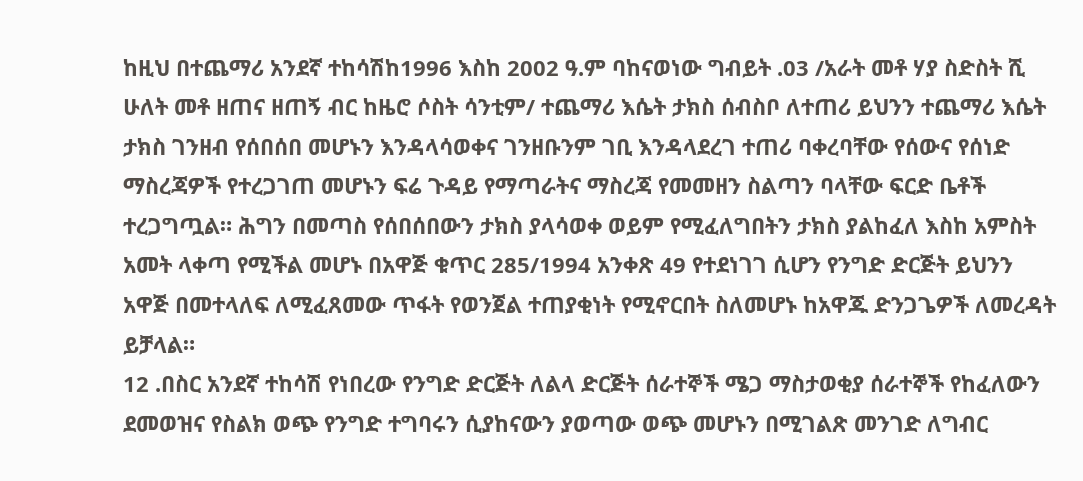ከዚህ በተጨማሪ አንደኛ ተከሳሽከ1996 እስከ 2002 ዓ.ም ባከናወነው ግብይት .03 /አራት መቶ ሃያ ስድስት ሺ ሁለት መቶ ዘጠና ዘጠኝ ብር ከዜሮ ሶስት ሳንቲም/ ተጨማሪ እሴት ታክስ ሰብስቦ ለተጠሪ ይህንን ተጨማሪ እሴት ታክስ ገንዘብ የሰበሰበ መሆኑን እንዳላሳወቀና ገንዘቡንም ገቢ እንዳላደረገ ተጠሪ ባቀረባቸው የሰውና የሰነድ ማስረጃዎች የተረጋገጠ መሆኑን ፍሬ ጉዳይ የማጣራትና ማስረጃ የመመዘን ስልጣን ባላቸው ፍርድ ቤቶች ተረጋግጧል። ሕግን በመጣስ የሰበሰበውን ታክስ ያላሳወቀ ወይም የሚፈለግበትን ታክስ ያልከፈለ እስከ አምስት አመት ላቀጣ የሚችል መሆኑ በአዋጅ ቁጥር 285/1994 አንቀጽ 49 የተደነገገ ሲሆን የንግድ ድርጅት ይህንን አዋጅ በመተላለፍ ለሚፈጸመው ጥፋት የወንጀል ተጠያቂነት የሚኖርበት ስለመሆኑ ከአዋጁ ድንጋጌዎች ለመረዳት ይቻላል።
12 .በስር አንደኛ ተከሳሽ የነበረው የንግድ ድርጅት ለልላ ድርጅት ሰራተኞች ሜጋ ማስታወቂያ ሰራተኞች የከፈለውን ደመወዝና የስልክ ወጭ የንግድ ተግባሩን ሲያከናውን ያወጣው ወጭ መሆኑን በሚገልጽ መንገድ ለግብር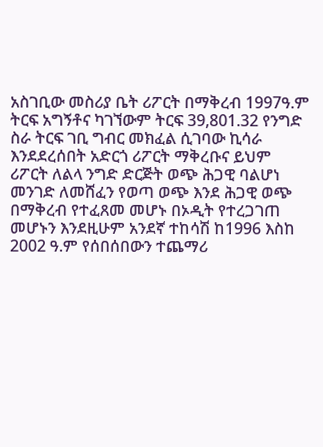አስገቢው መስሪያ ቤት ሪፖርት በማቅረብ 1997ዓ.ም ትርፍ አግኝቶና ካገኘውም ትርፍ 39,801.32 የንግድ ስራ ትርፍ ገቢ ግብር መክፈል ሲገባው ኪሳራ እንደደረሰበት አድርጎ ሪፖርት ማቅረቡና ይህም ሪፖርት ለልላ ንግድ ድርጅት ወጭ ሕጋዊ ባልሆነ መንገድ ለመሸፈን የወጣ ወጭ እንደ ሕጋዊ ወጭ በማቅረብ የተፈጸመ መሆኑ በኦዲት የተረጋገጠ መሆኑን እንደዚሁም አንደኛ ተከሳሽ ከ1996 እስከ 2002 ዓ.ም የሰበሰበውን ተጨማሪ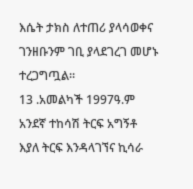እሴት ታክስ ለተጠሪ ያላሳወቀና ገንዘቡንም ገቢ ያላደገረገ መሆኑ ተረጋግጧል።
13 .አመልካች 1997ዓ.ም አንደኛ ተከሳሽ ትርፍ አግኝቶ እያለ ትርፍ እንዳላገኘና ኪሳራ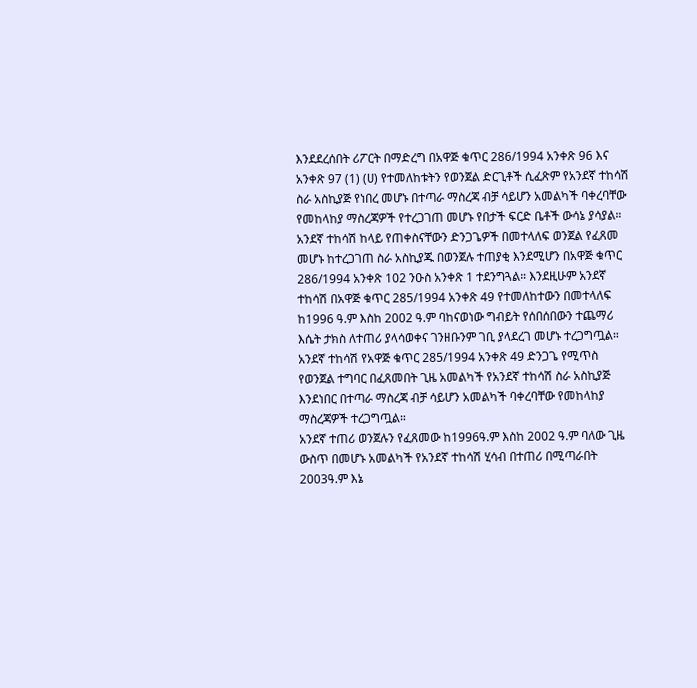እንደደረሰበት ሪፖርት በማድረግ በአዋጅ ቁጥር 286/1994 አንቀጽ 96 እና አንቀጽ 97 (1) (ሀ) የተመለከቱትን የወንጀል ድርጊቶች ሲፈጽም የአንደኛ ተከሳሽ ስራ አስኪያጅ የነበረ መሆኑ በተጣራ ማስረጃ ብቻ ሳይሆን አመልካች ባቀረባቸው የመከላከያ ማስረጃዎች የተረጋገጠ መሆኑ የበታች ፍርድ ቤቶች ውሳኔ ያሳያል። አንደኛ ተከሳሽ ከላይ የጠቀስናቸውን ድንጋጌዎች በመተላለፍ ወንጀል የፈጸመ መሆኑ ከተረጋገጠ ስራ አስኪያጁ በወንጀሉ ተጠያቂ እንደሚሆን በአዋጅ ቁጥር 286/1994 አንቀጽ 102 ንዑስ አንቀጽ 1 ተደንግጓል። እንደዚሁም አንደኛ ተከሳሽ በአዋጅ ቁጥር 285/1994 አንቀጽ 49 የተመለከተውን በመተላለፍ ከ1996 ዓ.ም እስከ 2002 ዓ.ም ባከናወነው ግብይት የሰበሰበውን ተጨማሪ እሴት ታክስ ለተጠሪ ያላሳወቀና ገንዘቡንም ገቢ ያላደረገ መሆኑ ተረጋግጧል። አንደኛ ተከሳሽ የአዋጅ ቁጥር 285/1994 አንቀጽ 49 ድንጋጌ የሚጥስ የወንጀል ተግባር በፈጸመበት ጊዜ አመልካች የአንደኛ ተከሳሽ ስራ አስኪያጅ እንደነበር በተጣራ ማስረጃ ብቻ ሳይሆን አመልካች ባቀረባቸው የመከላከያ ማስረጃዎች ተረጋግጧል።
አንደኛ ተጠሪ ወንጀሉን የፈጸመው ከ1996ዓ.ም እስከ 2002 ዓ.ም ባለው ጊዜ ውስጥ በመሆኑ አመልካች የአንደኛ ተከሳሽ ሂሳብ በተጠሪ በሚጣራበት 2003ዓ.ም እኔ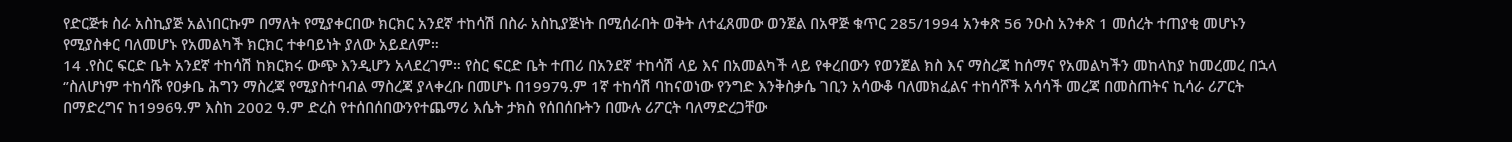የድርጅቱ ስራ አስኪያጅ አልነበርኩም በማለት የሚያቀርበው ክርክር አንደኛ ተከሳሽ በስራ አስኪያጅነት በሚሰራበት ወቅት ለተፈጸመው ወንጀል በአዋጅ ቁጥር 285/1994 አንቀጽ 56 ንዑስ አንቀጽ 1 መሰረት ተጠያቂ መሆኑን የሚያስቀር ባለመሆኑ የአመልካች ክርክር ተቀባይነት ያለው አይደለም።
14 .የስር ፍርድ ቤት አንደኛ ተከሳሽ ከክርክሩ ውጭ እንዲሆን አላደረገም። የስር ፍርድ ቤት ተጠሪ በአንደኛ ተከሳሽ ላይ እና በአመልካች ላይ የቀረበውን የወንጀል ክስ እና ማስረጃ ከሰማና የአመልካችን መከላከያ ከመረመረ በኋላ ‘’ስለሆነም ተከሳሹ የዐቃቤ ሕግን ማስረጃ የሚያስተባብል ማስረጃ ያላቀረቡ በመሆኑ በ1997ዓ.ም 1ኛ ተከሳሽ ባከናወነው የንግድ እንቅስቃሴ ገቢን አሳውቆ ባለመክፈልና ተከሳሾች አሳሳች መረጃ በመስጠትና ኪሳራ ሪፖርት በማድረግና ከ1996ዓ.ም እስከ 2002 ዓ.ም ድረስ የተሰበሰበውንየተጨማሪ እሴት ታክስ የሰበሰቡትን በሙሉ ሪፖርት ባለማድረጋቸው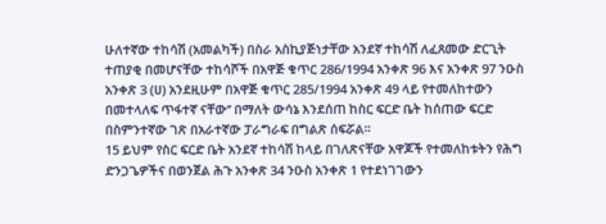ሁለተኛው ተከሳሽ (አመልካች) በስራ አስኪያጅነታቸው አንደኛ ተከሳሽ ለፈጸመው ድርጊት ተጠያቂ በመሆናቸው ተከሳሾች በአዋጅ ቁጥር 286/1994 አንቀጽ 96 እና አንቀጽ 97 ንዑስ አንቀጽ 3 (ሀ) አንደዚሁም በአዋጅ ቁጥር 285/1994 አንቀጽ 49 ላይ የተመለከተውን በመተላለፍ ጥፋተኛ ናቸው’’ በማለት ውሳኔ እንደሰጠ ከስር ፍርድ ቤት ከሰጠው ፍርድ በስምንተኛው ገጽ በአራተኛው ፓራግራፍ በግልጽ ሰፍሯል።
15 ይህም የስር ፍርድ ቤት አንደኛ ተከሳሽ ከላይ በገለጽናቸው አዋጆች የተመለከቱትን የሕግ ድንጋጌዎችና በወንጀል ሕጉ አንቀጽ 34 ንዑስ አንቀጽ 1 የተደነገገውን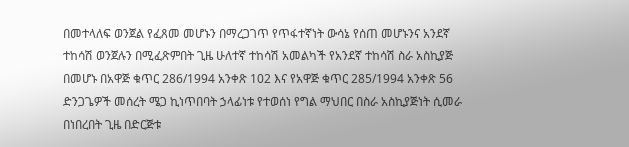በመተላለፍ ወንጀል የፈጸመ መሆኑን በማረጋገጥ የጥፋተኛነት ውሳኔ የሰጠ መሆኑንና አንደኛ ተከሳሽ ወንጀሉን በሚፈጽምበት ጊዜ ሁለተኛ ተከሳሽ አመልካች የአንደኛ ተከሳሽ ስራ አስኪያጅ በመሆኑ በአዋጅ ቁጥር 286/1994 አንቀጽ 102 እና የአዋጅ ቁጥር 285/1994 አንቀጽ 56 ድንጋጌዎች መሰረት ሜጋ ኪነጥበባት ኃላፊነቱ የተወሰነ የግል ማህበር በስራ አስኪያጅነት ሲመራ በነበረበት ጊዜ በድርጅቱ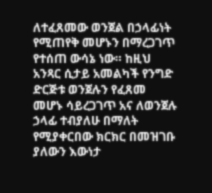ለተፈጸመው ወንጀል በኃላፊነት የሚጠየቅ መሆኑን በማረጋገጥ የተሰጠ ውሳኔ ነው። ከዚህ አንጻር ሲታይ አመልካች የንግድ ድርጅቱ ወንጀሉን የፈጸመ መሆኑ ሳይረጋገጥ አና ለወንጀሉ ኃላፊ ተብያለሁ በማለት የሚያቀርበው ክርክር በመዝገቡ ያለውን እውነታ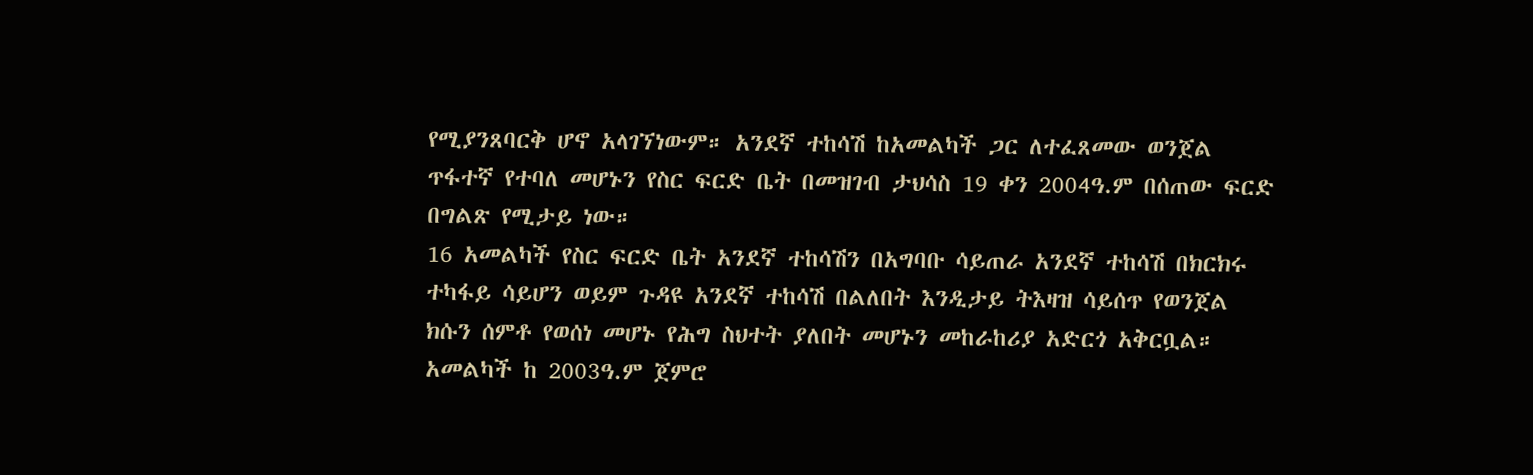የሚያንጸባርቅ ሆኖ አላገኘነውም። አንደኛ ተከሳሽ ከአመልካች ጋር ለተፈጸመው ወንጀል ጥፋተኛ የተባለ መሆኑን የስር ፍርድ ቤት በመዝገብ ታህሳስ 19 ቀን 2004ዓ.ም በሰጠው ፍርድ በግልጽ የሚታይ ነው።
16 አመልካች የስር ፍርድ ቤት አንደኛ ተከሳሽን በአግባቡ ሳይጠራ አንደኛ ተከሳሽ በክርክሩ ተካፋይ ሳይሆን ወይም ጉዳዩ አንደኛ ተከሳሽ በልለበት እንዲታይ ትእዛዝ ሳይሰጥ የወንጀል ክሱን ሰምቶ የወሰነ መሆኑ የሕግ ስህተት ያለበት መሆኑን መከራከሪያ አድርጎ አቅርቧል። አመልካች ከ 2003ዓ.ም ጀምሮ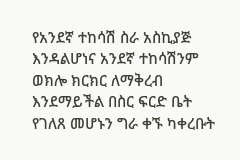የአንደኛ ተከሳሽ ስራ አስኪያጅ እንዳልሆነና አንደኛ ተከሳሽንም ወክሎ ክርክር ለማቅረብ እንደማይችል በስር ፍርድ ቤት የገለጸ መሆኑን ግራ ቀኙ ካቀረቡት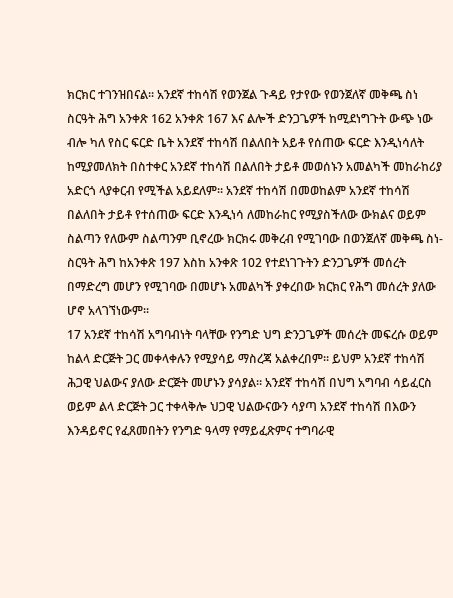ክርክር ተገንዝበናል። አንደኛ ተከሳሽ የወንጀል ጉዳይ የታየው የወንጀለኛ መቅጫ ስነ ስርዓት ሕግ አንቀጽ 162 አንቀጽ 167 እና ልሎች ድንጋጌዎች ከሚደነግጉት ውጭ ነው ብሎ ካለ የስር ፍርድ ቤት አንደኛ ተከሳሽ በልለበት አይቶ የሰጠው ፍርድ እንዲነሳለት ከሚያመለክት በስተቀር አንደኛ ተከሳሽ በልለበት ታይቶ መወሰኑን አመልካች መከራከሪያ አድርጎ ላያቀርብ የሚችል አይደለም። አንደኛ ተከሳሽ በመወከልም አንደኛ ተከሳሽ በልለበት ታይቶ የተሰጠው ፍርድ እንዲነሳ ለመከራከር የሚያስችለው ውክልና ወይም ስልጣን የለውም ስልጣንም ቢኖረው ክርክሩ መቅረብ የሚገባው በወንጀለኛ መቅጫ ስነ-ስርዓት ሕግ ከአንቀጽ 197 እስከ አንቀጽ 102 የተደነገጉትን ድንጋጌዎች መሰረት በማድረግ መሆን የሚገባው በመሆኑ አመልካች ያቀረበው ክርክር የሕግ መሰረት ያለው ሆኖ አላገኘነውም።
17 አንደኛ ተከሳሽ አግባብነት ባላቸው የንግድ ህግ ድንጋጌዎች መሰረት መፍረሱ ወይም ከልላ ድርጅት ጋር መቀላቀሉን የሚያሳይ ማስረጃ አልቀረበም። ይህም አንደኛ ተከሳሽ ሕጋዊ ህልውና ያለው ድርጅት መሆኑን ያሳያል። አንደኛ ተከሳሽ በህግ አግባብ ሳይፈርስ ወይም ልላ ድርጅት ጋር ተቀላቅሎ ህጋዊ ህልውናውን ሳያጣ አንደኛ ተከሳሽ በእውን እንዳይኖር የፈጸመበትን የንግድ ዓላማ የማይፈጽምና ተግባራዊ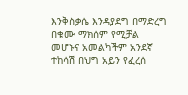እንቅስቃሴ እንዳያደግ በማድረግ በቁሙ ማክሰም የሚቻል መሆኑና አመልካችም አንደኛ ተከሳሽ በህግ አይን የፈረሰ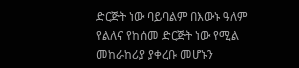ድርጅት ነው ባይባልም በእውኑ ዓለም የልለና የከሰመ ድርጅት ነው የሚል መከራከሪያ ያቀረቡ መሆኑን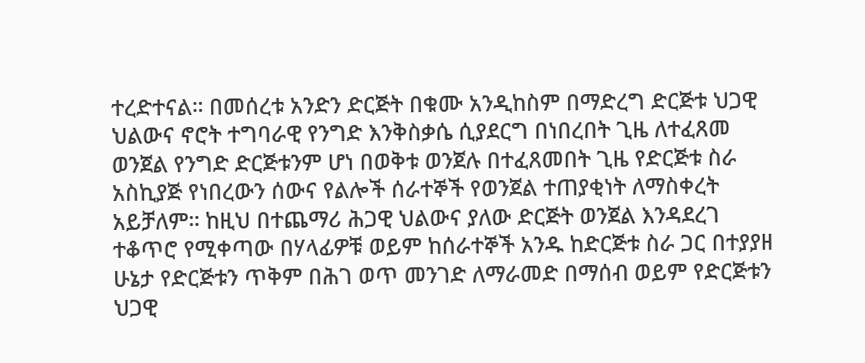ተረድተናል። በመሰረቱ አንድን ድርጅት በቁሙ አንዲከስም በማድረግ ድርጅቱ ህጋዊ ህልውና ኖሮት ተግባራዊ የንግድ እንቅስቃሴ ሲያደርግ በነበረበት ጊዜ ለተፈጸመ ወንጀል የንግድ ድርጅቱንም ሆነ በወቅቱ ወንጀሉ በተፈጸመበት ጊዜ የድርጅቱ ስራ አስኪያጅ የነበረውን ሰውና የልሎች ሰራተኞች የወንጀል ተጠያቂነት ለማስቀረት አይቻለም። ከዚህ በተጨማሪ ሕጋዊ ህልውና ያለው ድርጅት ወንጀል እንዳደረገ ተቆጥሮ የሚቀጣው በሃላፊዎቹ ወይም ከሰራተኞች አንዱ ከድርጅቱ ስራ ጋር በተያያዘ ሁኔታ የድርጅቱን ጥቅም በሕገ ወጥ መንገድ ለማራመድ በማሰብ ወይም የድርጅቱን ህጋዊ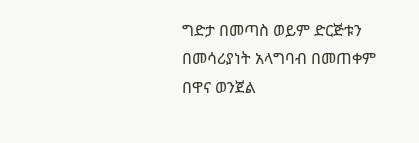ግድታ በመጣስ ወይም ድርጅቱን በመሳሪያነት አላግባብ በመጠቀም በዋና ወንጀል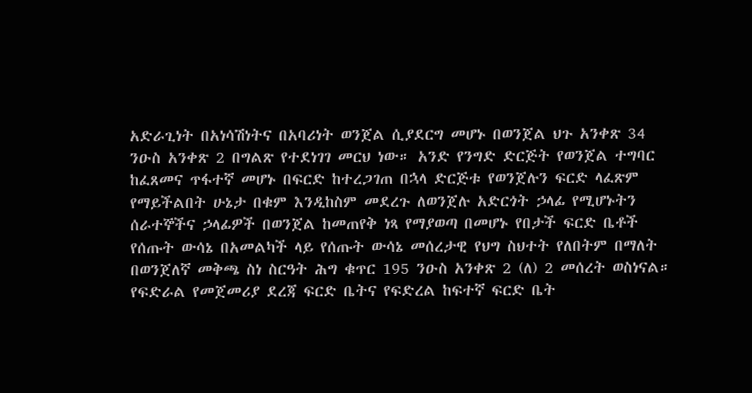አድራጊነት በአነሳሽነትና በአባሪነት ወንጀል ሲያደርግ መሆኑ በወንጀል ህጉ አንቀጽ 34 ንዑስ አንቀጽ 2 በግልጽ የተደነገገ መርህ ነው። አንድ የንግድ ድርጅት የወንጀል ተግባር ከፈጸመና ጥፋተኛ መሆኑ በፍርድ ከተረጋገጠ በኋላ ድርጅቱ የወንጀሉን ፍርድ ላፈጽም የማይችልበት ሁኔታ በቁም እንዲከስም መደረጉ ለወንጀሉ አድርጎት ኃላፊ የሚሆኑትን ሰራተኞችና ኃላፊዎች በወንጀል ከመጠየቅ ነጻ የማያወጣ በመሆኑ የበታች ፍርድ ቤቶች የሰጡት ውሳኔ በአመልካች ላይ የሰጡት ውሳኔ መሰረታዊ የህግ ስህተት የለበትም በማለት በወንጀለኛ መቅጫ ስነ ስርዓት ሕግ ቁጥር 195 ንዑስ አንቀጽ 2 (ለ) 2 መሰረት ወስነናል።
የፍድራል የመጀመሪያ ደረጃ ፍርድ ቤትና የፍድረል ከፍተኛ ፍርድ ቤት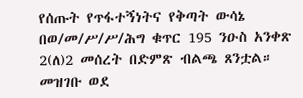የሰጡት የጥፋተኝነትና የቅጣት ውሳኔ በወ/መ/ሥ/ሥ/ሕግ ቁጥር 195 ንዑስ አንቀጽ 2(ለ)2 መሰረት በድምጽ ብልጫ ጸንቷል።
መዝገቡ ወደ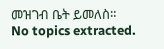መዝገብ ቤት ይመለስ።
No topics extracted.